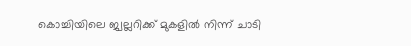കൊച്ചിയിലെ ജ്വല്ലറിക്ക് മുകളില്‍ നിന്ന് ചാടി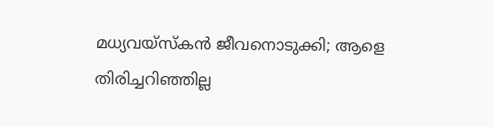മധ്യവയ്‌സ്‌കന്‍ ജീവനൊടുക്കി; ആളെ തിരിച്ചറിഞ്ഞില്ല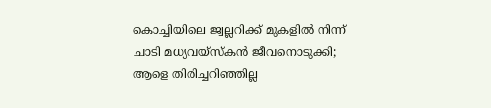കൊച്ചിയിലെ ജ്വല്ലറിക്ക് മുകളില്‍ നിന്ന് ചാടി മധ്യവയ്‌സ്‌കന്‍ ജീവനൊടുക്കി; ആളെ തിരിച്ചറിഞ്ഞില്ല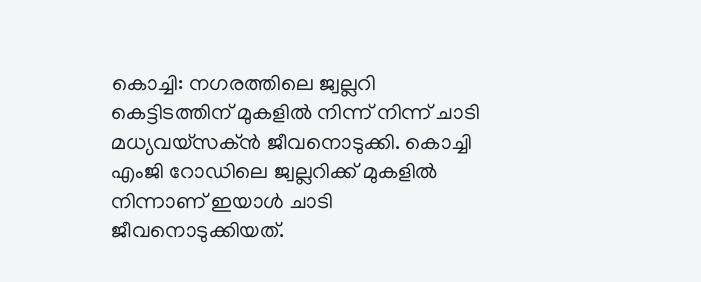കൊച്ചി: നഗരത്തിലെ ജ്വല്ലറി കെട്ടിടത്തിന് മുകളില്‍ നിന്ന് നിന്ന് ചാടി മധ്യവയ്‌സക്ന്‍ ജീവനൊടുക്കി. കൊച്ചി എംജി റോഡിലെ ജ്വല്ലറിക്ക് മുകളില്‍ നിന്നാണ് ഇയാള്‍ ചാടി ജീവനൊടുക്കിയത്.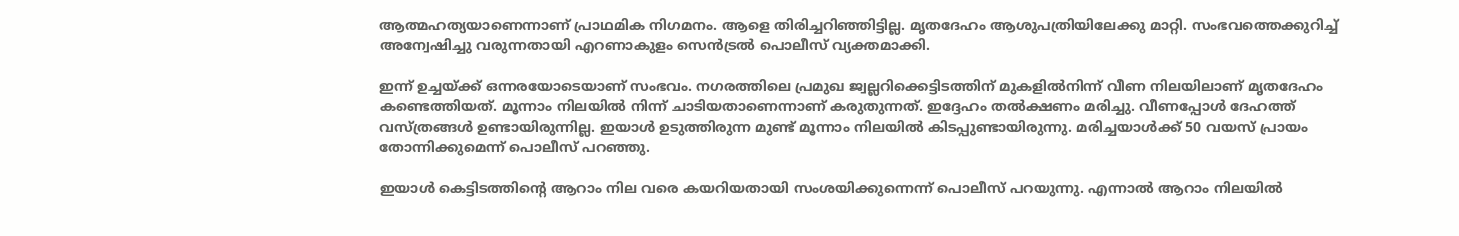ആത്മഹത്യയാണെന്നാണ് പ്രാഥമിക നിഗമനം. ആളെ തിരിച്ചറിഞ്ഞിട്ടില്ല. മൃതദേഹം ആശുപത്രിയിലേക്കു മാറ്റി. സംഭവത്തെക്കുറിച്ച് അന്വേഷിച്ചു വരുന്നതായി എറണാകുളം സെന്‍ട്രല്‍ പൊലീസ് വ്യക്തമാക്കി.

ഇന്ന് ഉച്ചയ്ക്ക് ഒന്നരയോടെയാണ് സംഭവം. നഗരത്തിലെ പ്രമുഖ ജ്വല്ലറിക്കെട്ടിടത്തിന് മുകളില്‍നിന്ന് വീണ നിലയിലാണ് മൃതദേഹം കണ്ടെത്തിയത്. മൂന്നാം നിലയില്‍ നിന്ന് ചാടിയതാണെന്നാണ് കരുതുന്നത്. ഇദ്ദേഹം തല്‍ക്ഷണം മരിച്ചു. വീണപ്പോള്‍ ദേഹത്ത് വസ്ത്രങ്ങള്‍ ഉണ്ടായിരുന്നില്ല. ഇയാള്‍ ഉടുത്തിരുന്ന മുണ്ട് മൂന്നാം നിലയില്‍ കിടപ്പുണ്ടായിരുന്നു. മരിച്ചയാള്‍ക്ക് 50 വയസ് പ്രായം തോന്നിക്കുമെന്ന് പൊലീസ് പറഞ്ഞു.

ഇയാള്‍ കെട്ടിടത്തിന്റെ ആറാം നില വരെ കയറിയതായി സംശയിക്കുന്നെന്ന് പൊലീസ് പറയുന്നു. എന്നാല്‍ ആറാം നിലയില്‍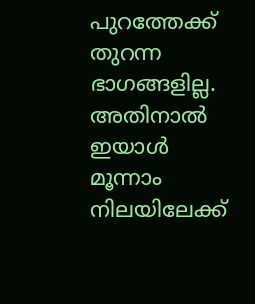പുറത്തേക്ക് തുറന്ന ഭാഗങ്ങളില്ല. അതിനാല്‍ ഇയാള്‍ മൂന്നാം നിലയിലേക്ക്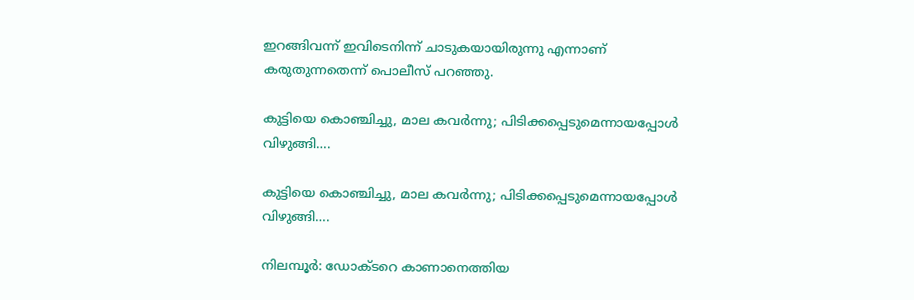ഇറങ്ങിവന്ന് ഇവിടെനിന്ന് ചാടുകയായിരുന്നു എന്നാണ് കരുതുന്നതെന്ന് പൊലീസ് പറഞ്ഞു.

കുട്ടിയെ കൊഞ്ചിച്ചു, മാല കവർന്നു; പിടിക്കപ്പെടുമെന്നായപ്പോൾ വിഴുങ്ങി….

കുട്ടിയെ കൊഞ്ചിച്ചു, മാല കവർന്നു; പിടിക്കപ്പെടുമെന്നായപ്പോൾ വിഴുങ്ങി….

നിലമ്പൂർ: ഡോക്ടറെ കാണാനെത്തിയ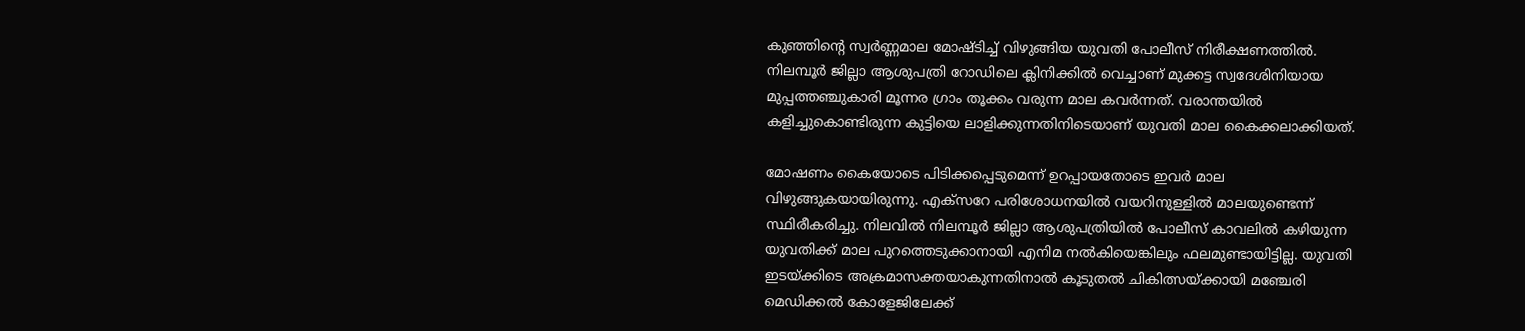കുഞ്ഞിന്റെ സ്വർണ്ണമാല മോഷ്ടിച്ച് വിഴുങ്ങിയ യുവതി പോലീസ് നിരീക്ഷണത്തിൽ. നിലമ്പൂർ ജില്ലാ ആശുപത്രി റോഡിലെ ക്ലിനിക്കിൽ വെച്ചാണ് മുക്കട്ട സ്വദേശിനിയായ മുപ്പത്തഞ്ചുകാരി മൂന്നര ഗ്രാം തൂക്കം വരുന്ന മാല കവർന്നത്. വരാന്തയിൽ കളിച്ചുകൊണ്ടിരുന്ന കുട്ടിയെ ലാളിക്കുന്നതിനിടെയാണ് യുവതി മാല കൈക്കലാക്കിയത്.

മോഷണം കൈയോടെ പിടിക്കപ്പെടുമെന്ന് ഉറപ്പായതോടെ ഇവർ മാല വിഴുങ്ങുകയായിരുന്നു. എക്സറേ പരിശോധനയിൽ വയറിനുള്ളിൽ മാലയുണ്ടെന്ന് സ്ഥിരീകരിച്ചു. നിലവിൽ നിലമ്പൂർ ജില്ലാ ആശുപത്രിയിൽ പോലീസ് കാവലിൽ കഴിയുന്ന യുവതിക്ക് മാല പുറത്തെടുക്കാനായി എനിമ നൽകിയെങ്കിലും ഫലമുണ്ടായിട്ടില്ല. യുവതി ഇടയ്ക്കിടെ അക്രമാസക്തയാകുന്നതിനാൽ കൂടുതൽ ചികിത്സയ്ക്കായി മഞ്ചേരി മെഡിക്കൽ കോളേജിലേക്ക്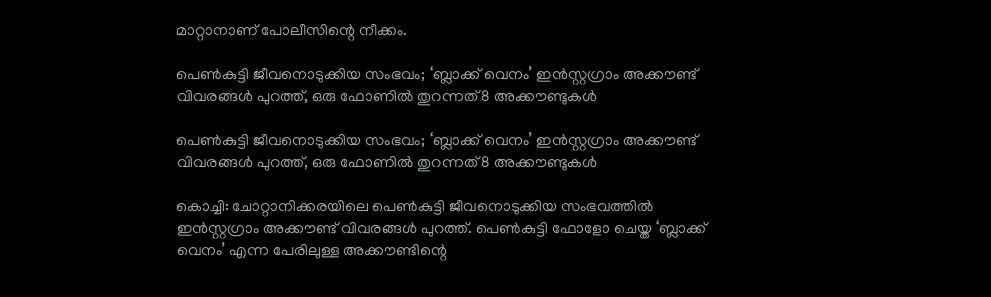മാറ്റാനാണ് പോലീസിന്റെ നീക്കം.

പെണ്‍കുട്ടി ജീവനൊടുക്കിയ സംഭവം; ‘ബ്ലാക്ക് വെനം’ ഇന്‍സ്റ്റഗ്രാം അക്കൗണ്ട് വിവരങ്ങള്‍ പുറത്ത്, ഒരു ഫോണിൽ തുറന്നത് 8 അക്കൗണ്ടുകൾ

പെണ്‍കുട്ടി ജീവനൊടുക്കിയ സംഭവം; ‘ബ്ലാക്ക് വെനം’ ഇന്‍സ്റ്റഗ്രാം അക്കൗണ്ട് വിവരങ്ങള്‍ പുറത്ത്, ഒരു ഫോണിൽ തുറന്നത് 8 അക്കൗണ്ടുകൾ

കൊച്ചി: ചോറ്റാനിക്കരയിലെ പെണ്‍കുട്ടി ജീവനൊടുക്കിയ സംഭവത്തിൽ ഇന്‍സ്റ്റഗ്രാം അക്കൗണ്ട് വിവരങ്ങള്‍ പുറത്ത്. പെണ്‍കുട്ടി ഫോളോ ചെയ്ത ‘ബ്ലാക്ക് വെനം’ എന്ന പേരിലുള്ള അക്കൗണ്ടിന്റെ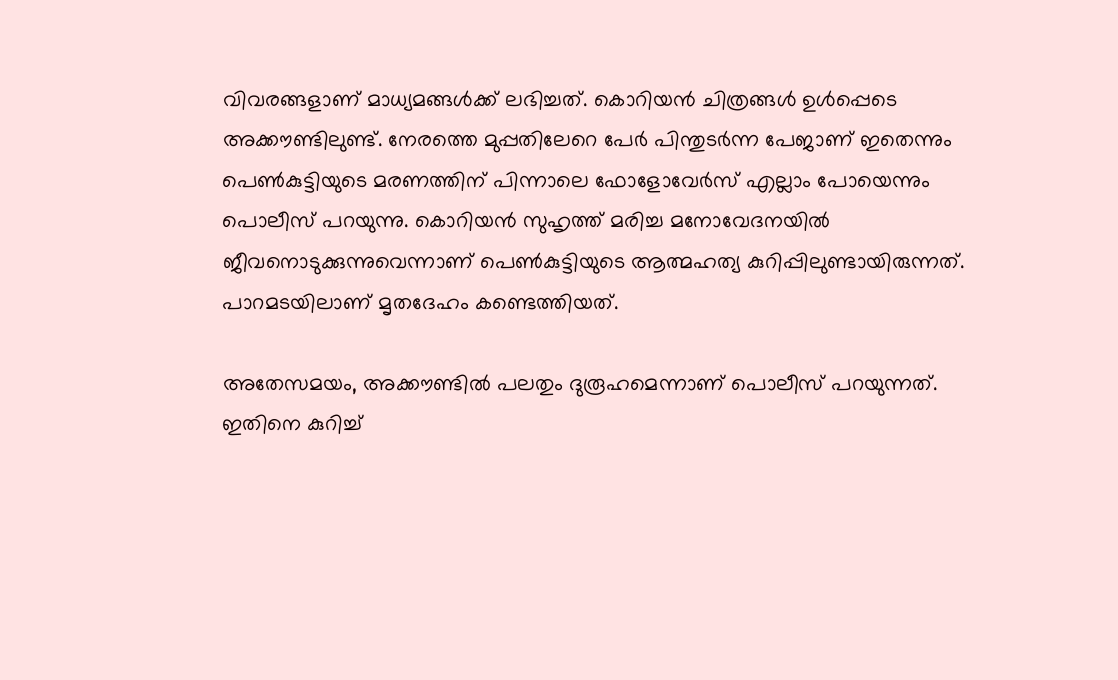വിവരങ്ങളാണ് മാധ്യമങ്ങൾക്ക് ലഭിച്ചത്. കൊറിയന്‍ ചിത്രങ്ങള്‍ ഉള്‍പ്പെടെ അക്കൗണ്ടിലുണ്ട്. നേരത്തെ മുപ്പതിലേറെ പേര്‍ പിന്തുടര്‍ന്ന പേജാണ് ഇതെന്നും പെണ്‍കുട്ടിയുടെ മരണത്തിന് പിന്നാലെ ഫോളോവേര്‍സ് എല്ലാം പോയെന്നും പൊലീസ് പറയുന്നു. കൊറിയൻ സുഹൃത്ത് മരിച്ച മനോവേദനയിൽ ജീവനൊടുക്കുന്നുവെന്നാണ് പെണ്‍കുട്ടിയുടെ ആത്മഹത്യ കുറിപ്പിലുണ്ടായിരുന്നത്. പാറമടയിലാണ് മൃതദേഹം കണ്ടെത്തിയത്.

അതേസമയം, അക്കൗണ്ടില്‍ പലതും ദുരൂഹമെന്നാണ് പൊലീസ് പറയുന്നത്. ഇതിനെ കുറിച്ച്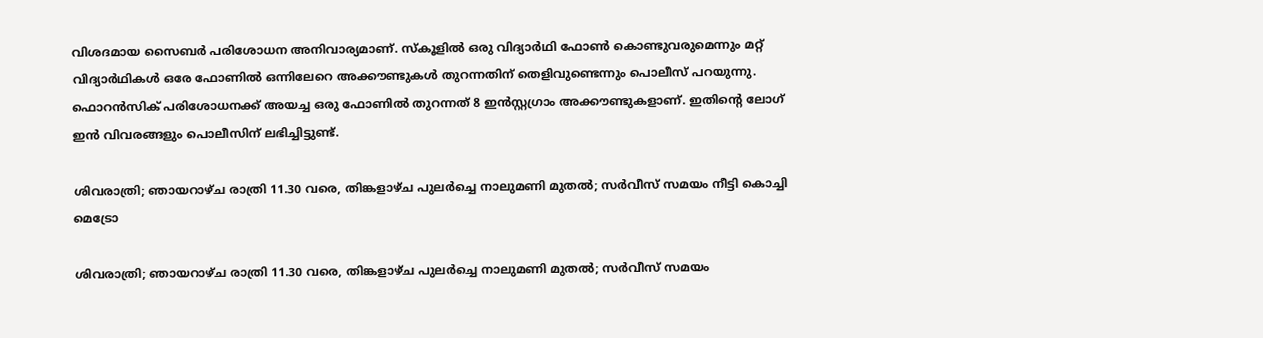വിശദമായ സൈബര്‍ പരിശോധന അനിവാര്യമാണ്. സ്കൂളില്‍ ഒരു വിദ്യാര്‍ഥി ഫോണ്‍ കൊണ്ടുവരുമെന്നും മറ്റ് വിദ്യാര്‍ഥികള്‍ ഒരേ ഫോണില്‍ ഒന്നിലേറെ അക്കൗണ്ടുകള്‍ തുറന്നതിന് തെളിവുണ്ടെന്നും പൊലീസ് പറയുന്നു. ഫൊറന്‍സിക് പരിശോധനക്ക് അയച്ച ഒരു ഫോണില്‍ തുറന്നത് 8 ഇന്‍‍സ്റ്റഗ്രാം അക്കൗണ്ടുകളാണ്. ഇതിന്റെ ലോഗ് ഇന്‍ വിവരങ്ങളും പൊലീസിന് ലഭിച്ചിട്ടുണ്ട്.

ശിവരാത്രി; ഞായറാഴ്ച രാത്രി 11.30 വരെ, തിങ്കളാഴ്ച പുലര്‍ച്ചെ നാലുമണി മുതല്‍; സര്‍വീസ് സമയം നീട്ടി കൊച്ചി മെട്രോ

ശിവരാത്രി; ഞായറാഴ്ച രാത്രി 11.30 വരെ, തിങ്കളാഴ്ച പുലര്‍ച്ചെ നാലുമണി മുതല്‍; സര്‍വീസ് സമയം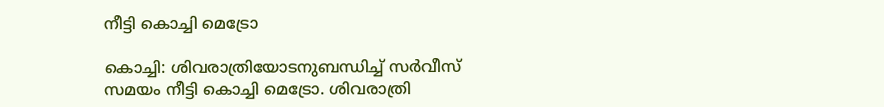നീട്ടി കൊച്ചി മെട്രോ

കൊച്ചി: ശിവരാത്രിയോടനുബന്ധിച്ച് സര്‍വീസ് സമയം നീട്ടി കൊച്ചി മെട്രോ. ശിവരാത്രി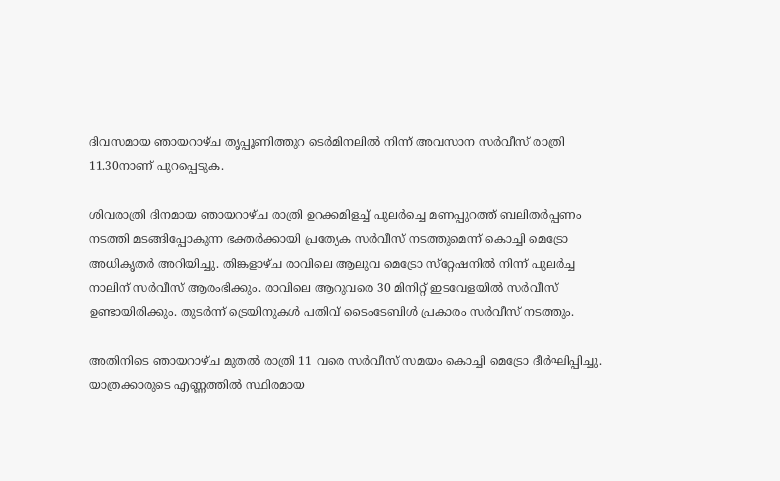ദിവസമായ ഞായറാഴ്ച തൃപ്പൂണിത്തുറ ടെര്‍മിനലില്‍ നിന്ന് അവസാന സര്‍വീസ് രാത്രി 11.30നാണ് പുറപ്പെടുക.

ശിവരാത്രി ദിനമായ ഞായറാഴ്ച രാത്രി ഉറക്കമിളച്ച് പുലര്‍ച്ചെ മണപ്പുറത്ത് ബലിതര്‍പ്പണം നടത്തി മടങ്ങിപ്പോകുന്ന ഭക്തര്‍ക്കായി പ്രത്യേക സര്‍വീസ് നടത്തുമെന്ന് കൊച്ചി മെട്രോ അധികൃതര്‍ അറിയിച്ചു. തിങ്കളാഴ്ച രാവിലെ ആലുവ മെട്രോ സ്‌റ്റേഷനില്‍ നിന്ന് പുലര്‍ച്ച നാലിന് സര്‍വീസ് ആരംഭിക്കും. രാവിലെ ആറുവരെ 30 മിനിറ്റ് ഇടവേളയില്‍ സര്‍വീസ് ഉണ്ടായിരിക്കും. തുടര്‍ന്ന് ട്രെയിനുകള്‍ പതിവ് ടൈംടേബിള്‍ പ്രകാരം സര്‍വീസ് നടത്തും.

അതിനിടെ ഞായറാഴ്ച മുതല്‍ രാത്രി 11 വരെ സര്‍വീസ് സമയം കൊച്ചി മെട്രോ ദീര്‍ഘിപ്പിച്ചു. യാത്രക്കാരുടെ എണ്ണത്തില്‍ സ്ഥിരമായ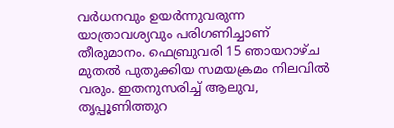വര്‍ധനവും ഉയര്‍ന്നുവരുന്ന യാത്രാവശ്യവും പരിഗണിച്ചാണ് തീരുമാനം. ഫെബ്രുവരി 15 ഞായറാഴ്ച മുതല്‍ പുതുക്കിയ സമയക്രമം നിലവില്‍ വരും. ഇതനുസരിച്ച് ആലുവ, തൃപ്പൂണിത്തുറ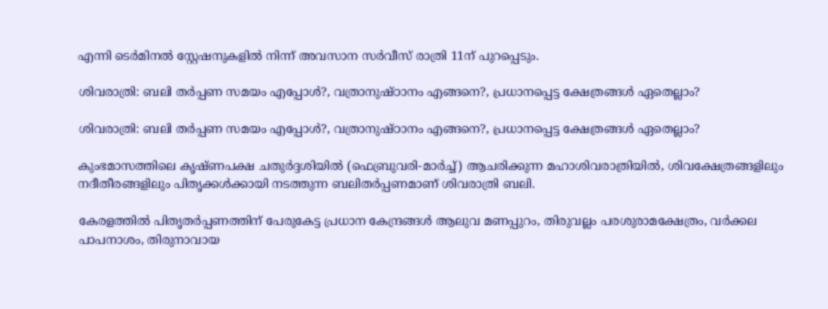എന്നി ടെര്‍മിനല്‍ സ്റ്റേഷനുകളില്‍ നിന്ന് അവസാന സര്‍വീസ് രാത്രി 11ന് പുറപ്പെടും.

ശിവരാത്രി: ബലി തര്‍പ്പണ സമയം എപ്പോള്‍?, വത്രാനുഷ്ഠാനം എങ്ങനെ?, പ്രധാനപ്പെട്ട ക്ഷേത്രങ്ങള്‍ ഏതെല്ലാം?

ശിവരാത്രി: ബലി തര്‍പ്പണ സമയം എപ്പോള്‍?, വത്രാനുഷ്ഠാനം എങ്ങനെ?, പ്രധാനപ്പെട്ട ക്ഷേത്രങ്ങള്‍ ഏതെല്ലാം?

കുംഭമാസത്തിലെ കൃഷ്ണപക്ഷ ചതുര്‍ദ്ദശിയില്‍ (ഫെബ്രുവരി-മാര്‍ച്ച്) ആചരിക്കുന്ന മഹാശിവരാത്രിയില്‍, ശിവക്ഷേത്രങ്ങളിലും നദീതീരങ്ങളിലും പിതൃക്കള്‍ക്കായി നടത്തുന്ന ബലിതര്‍പ്പണമാണ് ശിവരാത്രി ബലി.

കേരളത്തില്‍ പിതൃതര്‍പ്പണത്തിന് പേരുകേട്ട പ്രധാന കേന്ദ്രങ്ങള്‍ ആലുവ മണപ്പുറം, തിരുവല്ലം പരശുരാമക്ഷേത്രം, വര്‍ക്കല പാപനാശം, തിരുനാവായ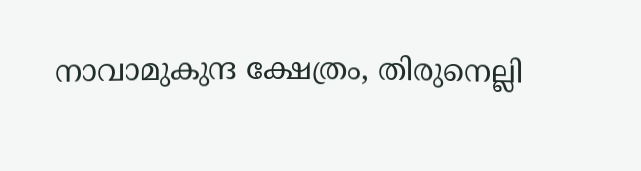നാവാമുകുന്ദ ക്ഷേത്രം, തിരുനെല്ലി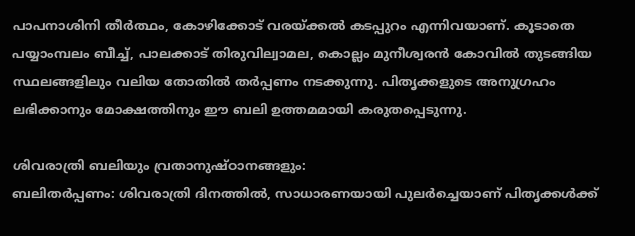പാപനാശിനി തീര്‍ത്ഥം, കോഴിക്കോട് വരയ്ക്കല്‍ കടപ്പുറം എന്നിവയാണ്. കൂടാതെ പയ്യാംമ്പലം ബീച്ച്, പാലക്കാട് തിരുവില്വാമല, കൊല്ലം മുനീശ്വരന്‍ കോവില്‍ തുടങ്ങിയ സ്ഥലങ്ങളിലും വലിയ തോതില്‍ തര്‍പ്പണം നടക്കുന്നു. പിതൃക്കളുടെ അനുഗ്രഹം ലഭിക്കാനും മോക്ഷത്തിനും ഈ ബലി ഉത്തമമായി കരുതപ്പെടുന്നു.

ശിവരാത്രി ബലിയും വ്രതാനുഷ്ഠാനങ്ങളും:
ബലിതര്‍പ്പണം: ശിവരാത്രി ദിനത്തില്‍, സാധാരണയായി പുലര്‍ച്ചെയാണ് പിതൃക്കള്‍ക്ക്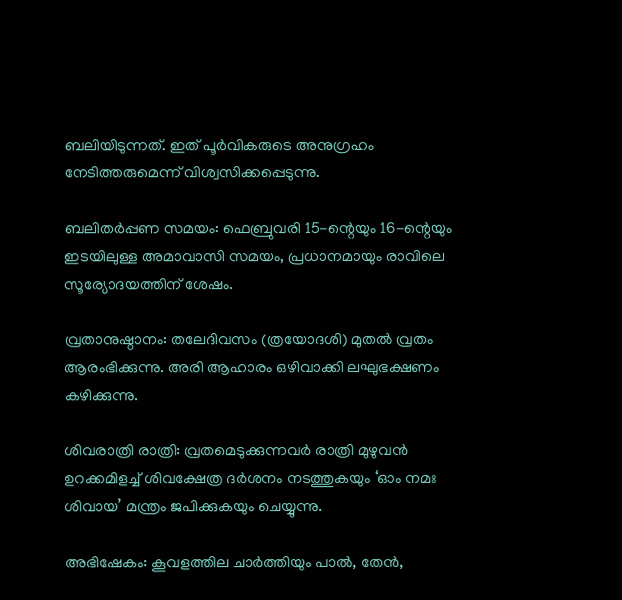ബലിയിടുന്നത്. ഇത് പൂര്‍വികരുടെ അനുഗ്രഹം നേടിത്തരുമെന്ന് വിശ്വസിക്കപ്പെടുന്നു.

ബലിതര്‍പ്പണ സമയം: ഫെബ്രുവരി 15-ന്റെയും 16-ന്റെയും ഇടയിലുള്ള അമാവാസി സമയം, പ്രധാനമായും രാവിലെ സൂര്യോദയത്തിന് ശേഷം.

വ്രതാനുഷ്ഠാനം: തലേദിവസം (ത്രയോദശി) മുതല്‍ വ്രതം ആരംഭിക്കുന്നു. അരി ആഹാരം ഒഴിവാക്കി ലഘുഭക്ഷണം കഴിക്കുന്നു.

ശിവരാത്രി രാത്രി: വ്രതമെടുക്കുന്നവര്‍ രാത്രി മുഴുവന്‍ ഉറക്കമിളച്ച് ശിവക്ഷേത്ര ദര്‍ശനം നടത്തുകയും ‘ഓം നമഃ ശിവായ’ മന്ത്രം ജപിക്കുകയും ചെയ്യുന്നു.

അഭിഷേകം: കൂവളത്തില ചാര്‍ത്തിയും പാല്‍, തേന്‍,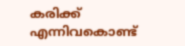കരിക്ക് എന്നിവകൊണ്ട്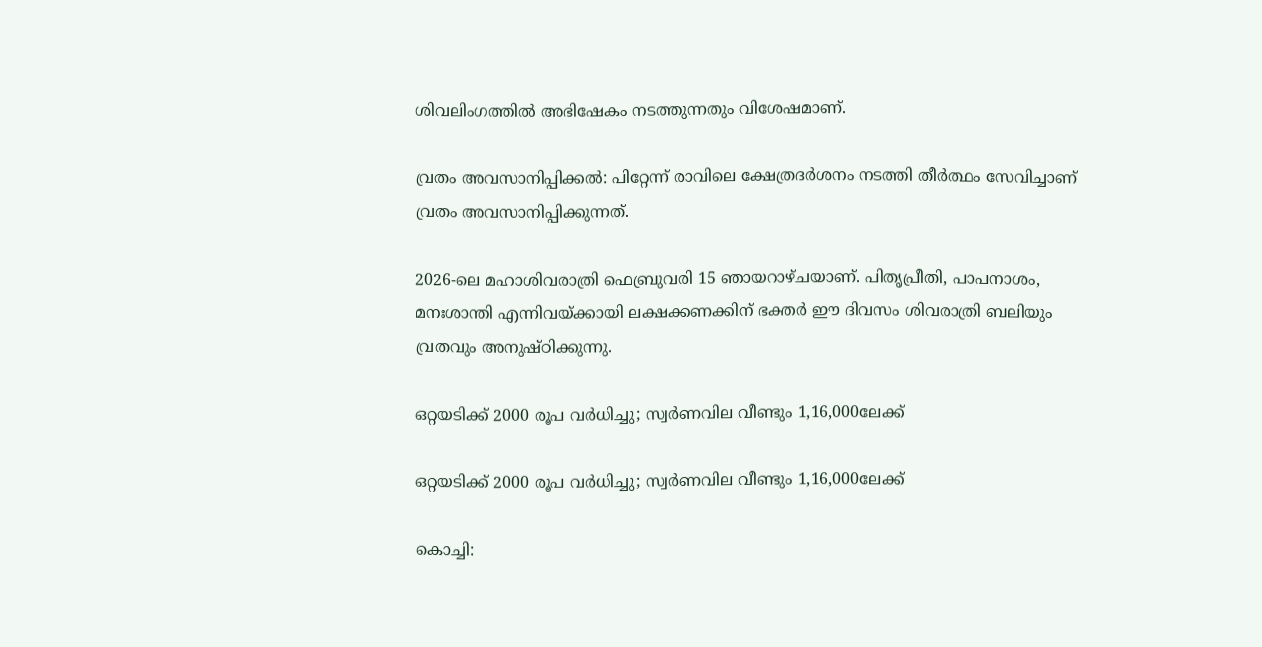ശിവലിംഗത്തില്‍ അഭിഷേകം നടത്തുന്നതും വിശേഷമാണ്.

വ്രതം അവസാനിപ്പിക്കല്‍: പിറ്റേന്ന് രാവിലെ ക്ഷേത്രദര്‍ശനം നടത്തി തീര്‍ത്ഥം സേവിച്ചാണ് വ്രതം അവസാനിപ്പിക്കുന്നത്.

2026-ലെ മഹാശിവരാത്രി ഫെബ്രുവരി 15 ഞായറാഴ്ചയാണ്. പിതൃപ്രീതി, പാപനാശം, മനഃശാന്തി എന്നിവയ്ക്കായി ലക്ഷക്കണക്കിന് ഭക്തര്‍ ഈ ദിവസം ശിവരാത്രി ബലിയും വ്രതവും അനുഷ്ഠിക്കുന്നു.

ഒറ്റയടിക്ക് 2000 രൂപ വര്‍ധിച്ചു; സ്വര്‍ണവില വീണ്ടും 1,16,000ലേക്ക്

ഒറ്റയടിക്ക് 2000 രൂപ വര്‍ധിച്ചു; സ്വര്‍ണവില വീണ്ടും 1,16,000ലേക്ക്

കൊച്ചി: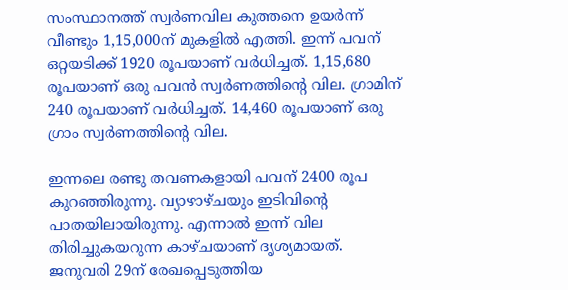സംസ്ഥാനത്ത് സ്വര്‍ണവില കുത്തനെ ഉയര്‍ന്ന് വീണ്ടും 1,15,000ന് മുകളില്‍ എത്തി. ഇന്ന് പവന് ഒറ്റയടിക്ക് 1920 രൂപയാണ് വര്‍ധിച്ചത്. 1,15,680 രൂപയാണ് ഒരു പവന്‍ സ്വര്‍ണത്തിന്റെ വില. ഗ്രാമിന് 240 രൂപയാണ് വര്‍ധിച്ചത്. 14,460 രൂപയാണ് ഒരു ഗ്രാം സ്വര്‍ണത്തിന്റെ വില.

ഇന്നലെ രണ്ടു തവണകളായി പവന് 2400 രൂപ കുറഞ്ഞിരുന്നു. വ്യാഴാഴ്ചയും ഇടിവിന്റെ പാതയിലായിരുന്നു. എന്നാല്‍ ഇന്ന് വില തിരിച്ചുകയറുന്ന കാഴ്ചയാണ് ദൃശ്യമായത്. ജനുവരി 29ന് രേഖപ്പെടുത്തിയ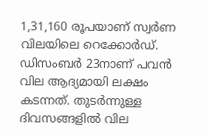1,31,160 രൂപയാണ് സ്വര്‍ണ വിലയിലെ റെക്കോര്‍ഡ്. ഡിസംബര്‍ 23നാണ് പവന്‍ വില ആദ്യമായി ലക്ഷം കടന്നത്. തുടര്‍ന്നുള്ള ദിവസങ്ങളില്‍ വില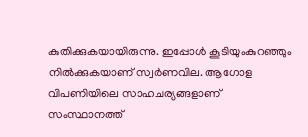കുതിക്കുകയായിരുന്നു. ഇപ്പോള്‍ കൂടിയുംകുറഞ്ഞും നില്‍ക്കുകയാണ് സ്വര്‍ണവില. ആഗോള വിപണിയിലെ സാഹചര്യങ്ങളാണ് സംസ്ഥാനത്ത്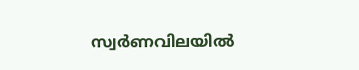സ്വര്‍ണവിലയില്‍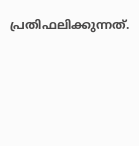പ്രതിഫലിക്കുന്നത്.